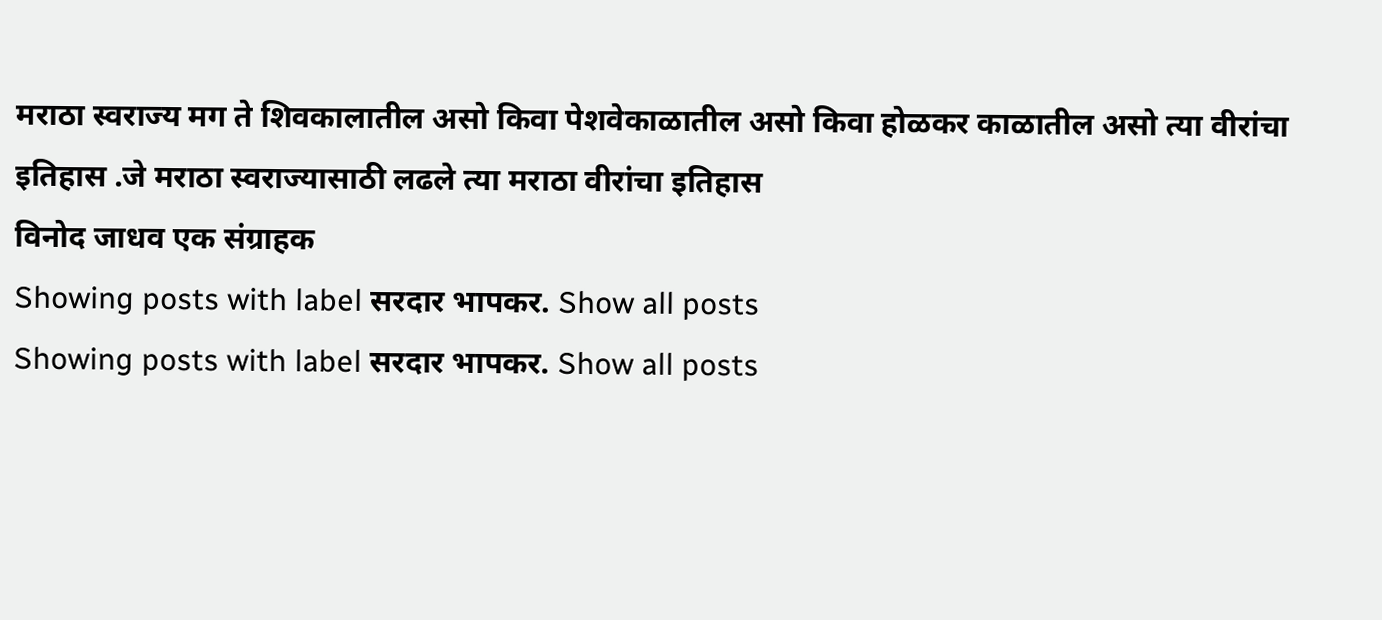मराठा स्वराज्य मग ते शिवकालातील असो किवा पेशवेकाळातील असो किवा होळकर काळातील असो त्या वीरांचा इतिहास .जे मराठा स्वराज्यासाठी लढले त्या मराठा वीरांचा इतिहास
विनोद जाधव एक संग्राहक
Showing posts with label सरदार भापकर. Show all posts
Showing posts with label सरदार भापकर. Show all posts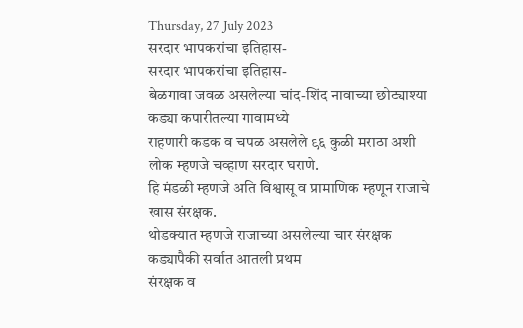Thursday, 27 July 2023
सरदार भापकरांचा इतिहास-
सरदार भापकरांचा इतिहास-
बेळगावा जवळ असलेल्या चांद-शिंद नावाच्या छोट्याश्या कड्या कपारीतल्या गावामध्ये
राहणारी कडक व चपळ असलेले ९६ कुळी मराठा अशी लोक म्हणजे चव्हाण सरदार घराणे.
हि मंडळी म्हणजे अति विश्वासू व प्रामाणिक म्हणून राजाचे खास संरक्षक.
थोडक्यात म्हणजे राजाच्या असलेल्या चार संरक्षक कड्यापैकी सर्वात आतली प्रथम
संरक्षक व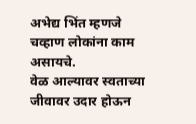अभेद्य भिंत म्हणजे चव्हाण लोकांना काम असायचे.
वेळ आल्यावर स्वताच्या जीवावर उदार होऊन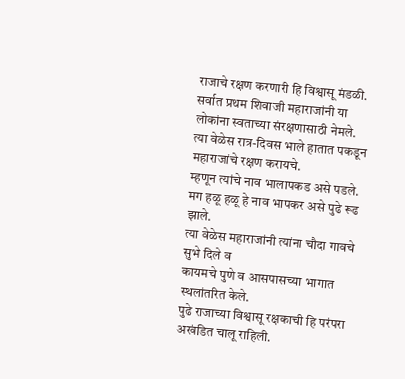राजाचे रक्षण करणारी हि विश्वासू मंडळी.
सर्वात प्रथम शिवाजी महाराजांनी या लोकांना स्वताच्या संरक्षणासाठी नेमले.
त्या वेळेस रात्र-दिवस भाले हातात पकडून महाराजांचे रक्षण करायचे.
म्हणून त्यांचे नाव भालापकड असे पडले.
मग हळू हळू हे नाव भापकर असे पुढे रूढ झाले.
त्या वेळेस महाराजांनी त्यांना चौदा गावचे सुभे दिले व
कायमचे पुणे व आसपासच्या भागात स्थलांतरित केले.
पुढे राजाच्या विश्वासू रक्षकाची हि परंपरा अखंडित चालू राहिली.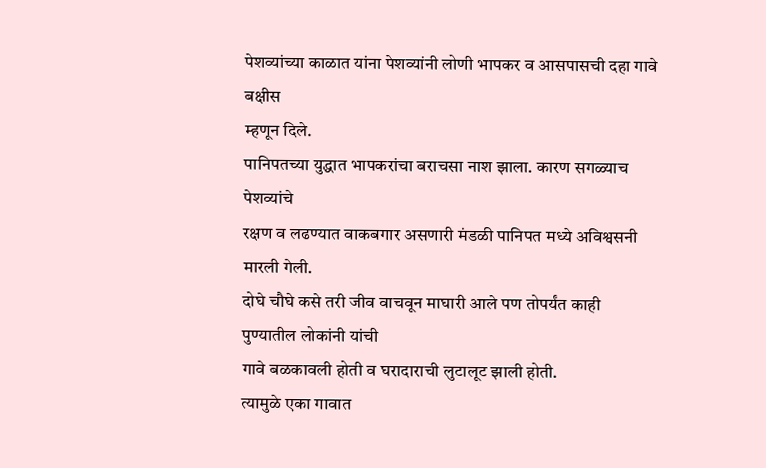पेशव्यांच्या काळात यांना पेशव्यांनी लोणी भापकर व आसपासची दहा गावे बक्षीस
म्हणून दिले.
पानिपतच्या युद्धात भापकरांचा बराचसा नाश झाला. कारण सगळ्याच पेशव्यांचे
रक्षण व लढण्यात वाकबगार असणारी मंडळी पानिपत मध्ये अविश्वसनी मारली गेली.
दोघे चौघे कसे तरी जीव वाचवून माघारी आले पण तोपर्यंत काही पुण्यातील लोकांनी यांची
गावे बळकावली होती व घरादाराची लुटालूट झाली होती.
त्यामुळे एका गावात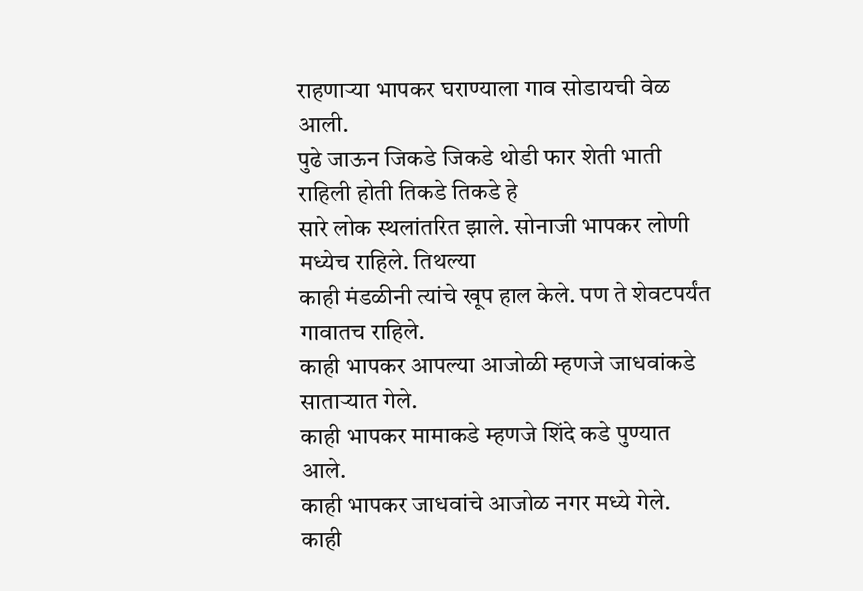राहणाऱ्या भापकर घराण्याला गाव सोडायची वेळ आली.
पुढे जाऊन जिकडे जिकडे थोडी फार शेती भाती राहिली होती तिकडे तिकडे हे
सारे लोक स्थलांतरित झाले. सोनाजी भापकर लोणी मध्येच राहिले. तिथल्या
काही मंडळीनी त्यांचे खूप हाल केले. पण ते शेवटपर्यंत गावातच राहिले.
काही भापकर आपल्या आजोळी म्हणजे जाधवांकडे साताऱ्यात गेले.
काही भापकर मामाकडे म्हणजे शिंदे कडे पुण्यात आले.
काही भापकर जाधवांचे आजोळ नगर मध्ये गेले.
काही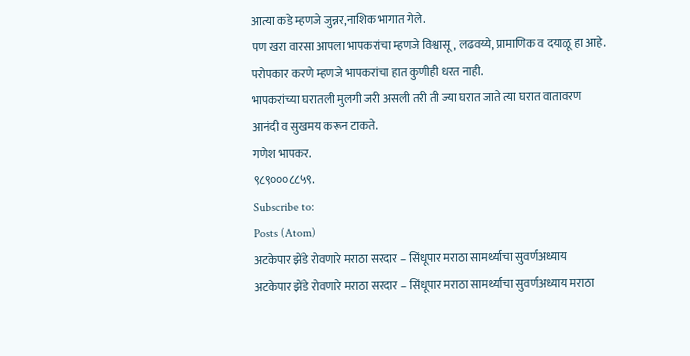आत्या कडे म्हणजे जुन्नर,नाशिक भागात गेले.
पण खरा वारसा आपला भापकरांचा म्हणजे विश्वासू, लढवय्ये, प्रामाणिक व दयाळू हा आहे.
परोपकार करणे म्हणजे भापकरांचा हात कुणीही धरत नाही.
भापकरांच्या घरातली मुलगी जरी असली तरी ती ज्या घरात जाते त्या घरात वातावरण
आनंदी व सुखमय करून टाकते.
गणेश भापकर.
९८९०००८८५९.
Subscribe to:
Posts (Atom)
अटकेपार झेंडे रोवणारे मराठा सरदार – सिंधूपार मराठा सामर्थ्याचा सुवर्णअध्याय
अटकेपार झेंडे रोवणारे मराठा सरदार – सिंधूपार मराठा सामर्थ्याचा सुवर्णअध्याय मराठा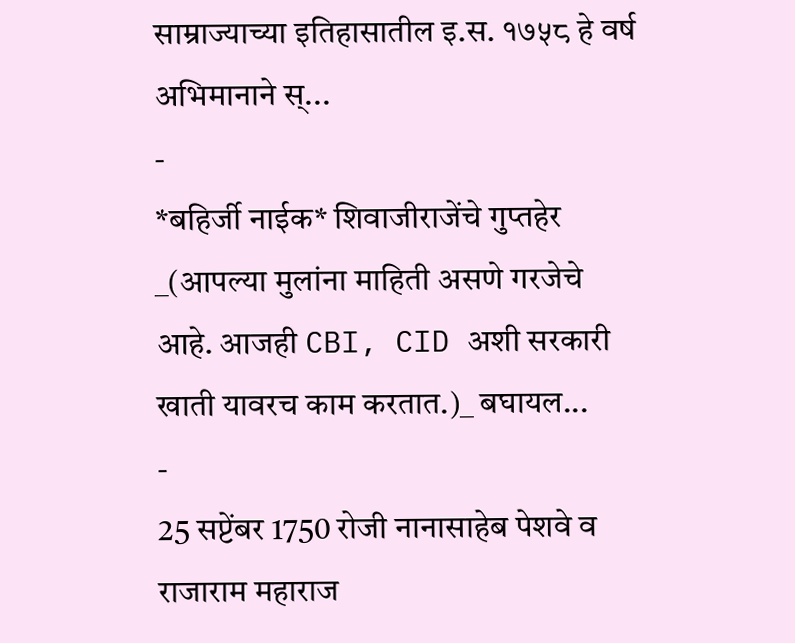साम्राज्याच्या इतिहासातील इ.स. १७५८ हे वर्ष अभिमानाने स्...
-
*बहिर्जी नाईक* शिवाजीराजेंचे गुप्तहेर _(आपल्या मुलांना माहिती असणे गरजेचे आहे. आजही CBI, CID अशी सरकारी खाती यावरच काम करतात.)_ बघायल...
-
25 सप्टेंबर 1750 रोजी नानासाहेब पेशवे व राजाराम महाराज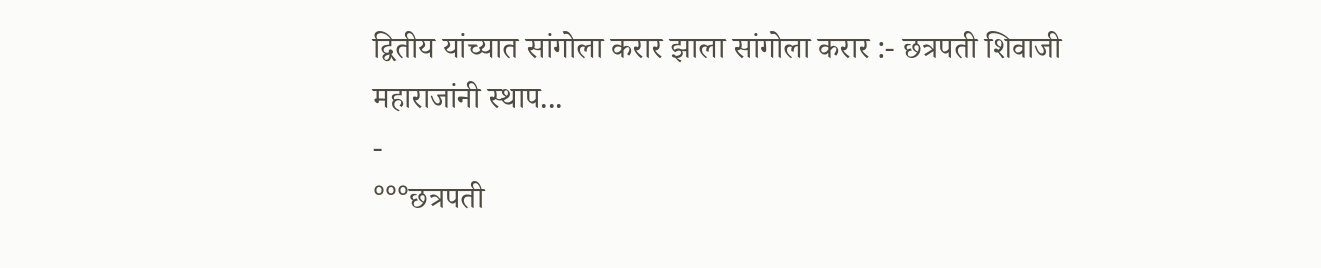द्वितीय यांच्यात सांगोला करार झाला सांगोला करार :- छत्रपती शिवाजी महाराजांनी स्थाप...
-
°°°छत्रपती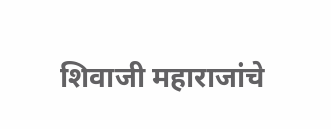शिवाजी महाराजांचे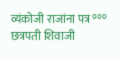व्यंकोजी राजांना पत्र °°° छत्रपती शिवाजी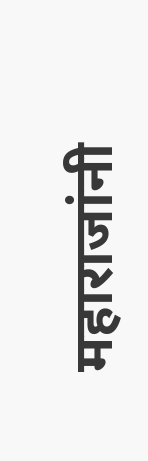महाराजांनी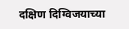दक्षिण दिग्विजयाच्या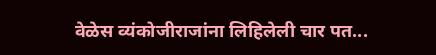वेळेस व्यंकोजीराजांना लिहिलेली चार पत...